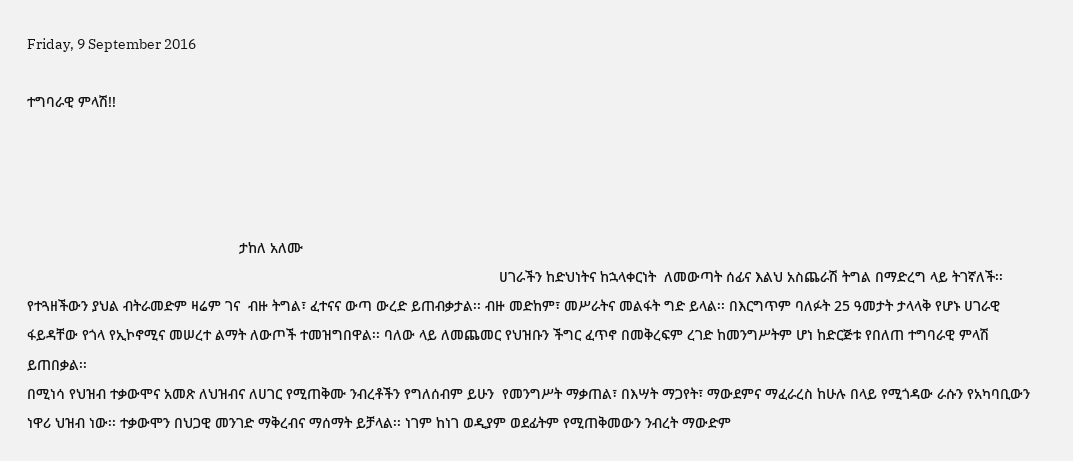Friday, 9 September 2016

ተግባራዊ ምላሽ!!




                                                     ታከለ አለሙ
                                                                                                                      ሀገራችን ከድህነትና ከኋላቀርነት  ለመውጣት ሰፊና እልህ አስጨራሽ ትግል በማድረግ ላይ ትገኛለች፡፡ የተጓዘችውን ያህል ብትራመድም ዛሬም ገና  ብዙ ትግል፣ ፈተናና ውጣ ውረድ ይጠብቃታል፡፡ ብዙ መድከም፣ መሥራትና መልፋት ግድ ይላል፡፡ በእርግጥም ባለፉት 25 ዓመታት ታላላቅ የሆኑ ሀገራዊ ፋይዳቸው የጎላ የኢኮኖሚና መሠረተ ልማት ለውጦች ተመዝግበዋል፡፡ ባለው ላይ ለመጨመር የህዝቡን ችግር ፈጥኖ በመቅረፍም ረገድ ከመንግሥትም ሆነ ከድርጅቱ የበለጠ ተግባራዊ ምላሽ ይጠበቃል፡፡
በሚነሳ የህዝብ ተቃውሞና አመጽ ለህዝብና ለሀገር የሚጠቅሙ ንብረቶችን የግለሰብም ይሁን  የመንግሥት ማቃጠል፣ በእሣት ማጋየት፣ ማውደምና ማፈራረስ ከሁሉ በላይ የሚጎዳው ራሱን የአካባቢውን ነዋሪ ህዝብ ነው፡፡ ተቃውሞን በህጋዊ መንገድ ማቅረብና ማሰማት ይቻላል፡፡ ነገም ከነገ ወዲያም ወደፊትም የሚጠቅመውን ንብረት ማውድም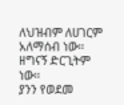ለህዝብም ለሀገርም አለማሰብ ነው፡፡ ዘግናኝ ድርጊትም ነው፡፡
ያንን የወደመ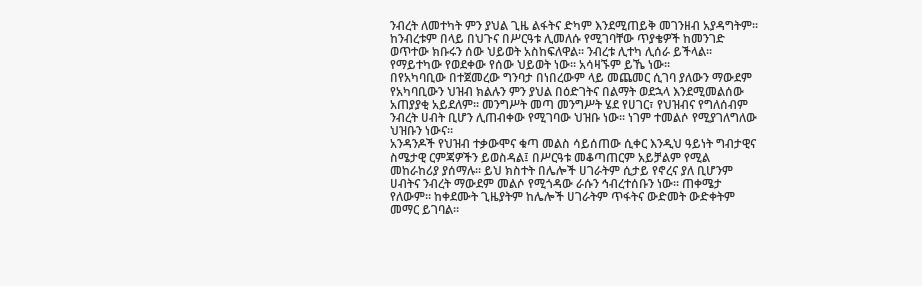ንብረት ለመተካት ምን ያህል ጊዜ ልፋትና ድካም እንደሚጠይቅ መገንዘብ አያዳግትም፡፡ ከንብረቱም በላይ በህጉና በሥርዓቱ ሊመለሱ የሚገባቸው ጥያቄዎች ከመንገድ ወጥተው ክቡሩን ሰው ህይወት አስከፍለዋል፡፡ ንብረቱ ሊተካ ሊሰራ ይችላል፡፡ የማይተካው የወደቀው የሰው ህይወት ነው፡፡ አሳዛኙም ይኼ ነው፡፡
በየአካባቢው በተጀመረው ግንባታ በነበረውም ላይ መጨመር ሲገባ ያለውን ማውደም የአካባቢውን ህዝብ ክልሉን ምን ያህል በዕድገትና በልማት ወደኋላ እንደሚመልሰው አጠያያቂ አይደለም፡፡ መንግሥት መጣ መንግሥት ሄደ የሀገር፣ የህዝብና የግለሰብም ንብረት ሀብት ቢሆን ሊጠብቀው የሚገባው ህዝቡ ነው፡፡ ነገም ተመልሶ የሚያገለግለው ህዝቡን ነውና፡፡
አንዳንዶች የህዝብ ተቃውሞና ቁጣ መልስ ሳይሰጠው ሲቀር እንዲህ ዓይነት ግብታዊና ስሜታዊ ርምጃዎችን ይወስዳል፤ በሥርዓቱ መቆጣጠርም አይቻልም የሚል መከራከሪያ ያሰማሉ፡፡ ይህ ክስተት በሌሎች ሀገራትም ሲታይ የኖረና ያለ ቢሆንም ሀብትና ንብረት ማውደም መልሶ የሚጎዳው ራሱን ኅብረተሰቡን ነው፡፡ ጠቀሜታ የለውም፡፡ ከቀደሙት ጊዜያትም ከሌሎች ሀገራትም ጥፋትና ውድመት ውድቀትም መማር ይገባል፡፡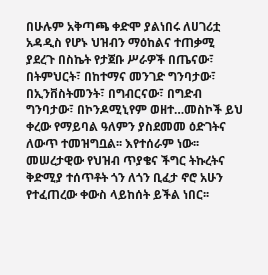በሁሉም አቅጣጫ ቀድሞ ያልነበሩ ለሀገሪቷ አዳዲስ የሆኑ ህዝብን ማዕከልና ተጠቃሚ ያደረጉ በስኬት የታጀቡ ሥራዎች በጤናው፣ በትምህርት፣ በከተማና መንገድ ግንባታው፣   በኢንቨስትመንት፣ በግብርናው፣ በግድብ ግንባታው፣ በኮንዶሚኒየም ወዘተ…መስኮች ይህ ቀረው የማይባል ዓለምን ያስደመመ ዕድገትና ለውጥ ተመዝግቧል፡፡ እየተሰራም ነው፡፡ መሠረታዊው የህዝብ ጥያቄና ችግር ትኩረትና ቅድሚያ ተሰጥቶት ጎን ለጎን ቢፈታ ኖሮ አሁን የተፈጠረው ቀውስ ላይከሰት ይችል ነበር፡፡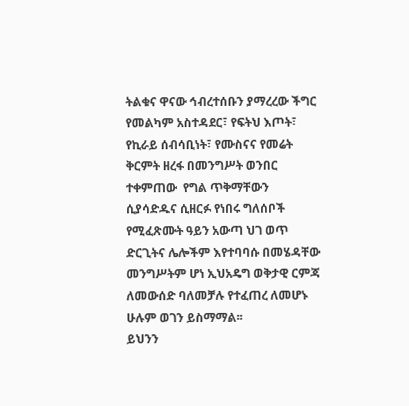ትልቁና ዋናው ኅብረተሰቡን ያማረረው ችግር የመልካም አስተዳደር፣ የፍትህ እጦት፣ የኪራይ ሰብሳቢነት፣ የሙስናና የመሬት ቅርምት ዘረፋ በመንግሥት ወንበር ተቀምጠው  የግል ጥቅማቸውን ሲያሳድዱና ሲዘርፉ የነበሩ ግለሰቦች የሚፈጽሙት ዓይን አውጣ ህገ ወጥ ድርጊትና ሌሎችም እየተባባሱ በመሄዳቸው መንግሥትም ሆነ ኢህአዴግ ወቅታዊ ርምጃ ለመውሰድ ባለመቻሉ የተፈጠረ ለመሆኑ ሁሉም ወገን ይስማማል፡፡
ይህንን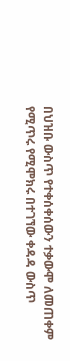በህዝቡ ውስጥ የተቀሰቀሰውን ተቃውሞ ለመጠቀም የሚጥሩ የሚሞክሩ በተገኘው ቀዳዳ ውስጥ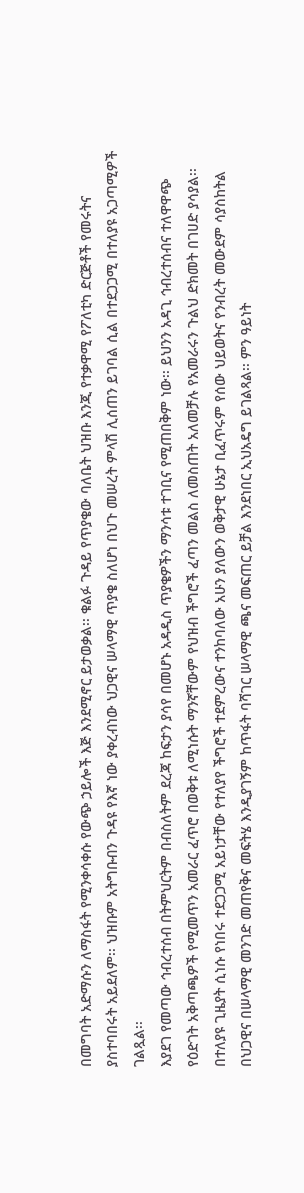በመግባት አድማሱን ለማስፋት የሚንቀሳቀሱ የውጭ ኃይሎች እጅ እንደሚኖር ይታወቃል፡፡ ቁልፉ ጉዳይ የጥያቄው ባለቤት ህዝቡ እንጂ የተቃዋሚ የፖለቲካ ድርጅቶች የመሩትና ያስተባበሩት አይደለም፡፡ ህዝቡም አትግቡብን ጉዳዩ የእኛ ነው ያቀረብነው ህጋዊና ሠላማዊ ጥያቄ ስለሆነ በህጉ መሠረት ምላሽ ሊሰጠን ይገባል ሲል በተደጋጋሚ በተለያዩ አጋጣሚዎች ገልጿል፡፡
እያደገ የመጣው ኅብረተሰብ በትምህርትም በብስለትም ደረጃ ከፍታን ያሳየ በመሆኑ አዳዲስ ጥያቄዎችን ማንሳቱ ተገቢና የሚጠበቅም ነው፡፡ ይህንን አዳጊ ኅብረተሰብና ተለዋዋጭ የዕድገት አቅጣጫዎች የሚመጥን አመራር ፈጥሮ በወቅቱ ለሚነሱት ማንኛቸውም የህዝብ ችግሮች ፈጣን መልስ ለመስጠት አለመቻሉ የአመራሩን ጉልህ ድክመት በገሀድ ያሳያል፡፡
በተለያዩ ጊዜያት ሲነሱ የነበሩ ተደጋጋሚ አይነታቸው የተለያየ ችግሮች ተደምረውና ተንከባለው አሁን ያለውን ወቅታዊ ሁኔታ ቢፈጥሩም የሰው ህይወትና የንብረት መውደም ሳያስከትል በህጋዊና በሠላማዊ መንገድ መጠየቅና መፍትሄ እንዲያገኝም ከጥፋት ባሻገር ሠላማዊ ጫና መፍጠር ይቻል እንደነበር ኢህአዴግ ይገልጻል፡፡ ምን ዓይነት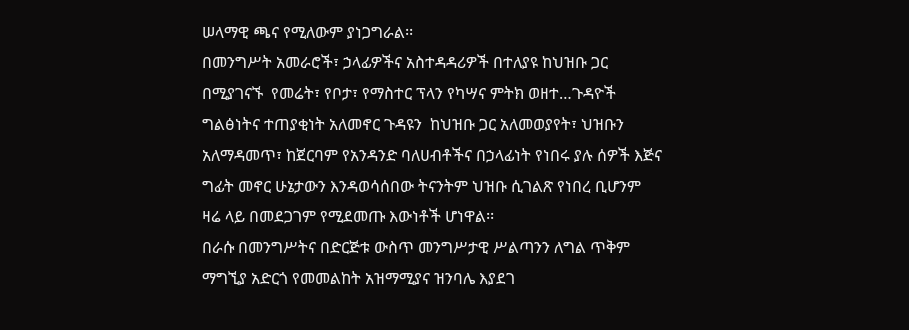ሠላማዊ ጫና የሚለውም ያነጋግራል፡፡
በመንግሥት አመራሮች፣ ኃላፊዎችና አስተዳዳሪዎች በተለያዩ ከህዝቡ ጋር በሚያገናኙ  የመሬት፣ የቦታ፣ የማስተር ፕላን የካሣና ምትክ ወዘተ…ጉዳዮች ግልፅነትና ተጠያቂነት አለመኖር ጉዳዩን  ከህዝቡ ጋር አለመወያየት፣ ህዝቡን አለማዳመጥ፣ ከጀርባም የአንዳንድ ባለሀብቶችና በኃላፊነት የነበሩ ያሉ ሰዎች እጅና ግፊት መኖር ሁኔታውን እንዳወሳሰበው ትናንትም ህዝቡ ሲገልጽ የነበረ ቢሆንም ዛሬ ላይ በመደጋገም የሚደመጡ እውነቶች ሆነዋል፡፡
በራሱ በመንግሥትና በድርጅቱ ውስጥ መንግሥታዊ ሥልጣንን ለግል ጥቅም ማግኚያ አድርጎ የመመልከት አዝማሚያና ዝንባሌ እያደገ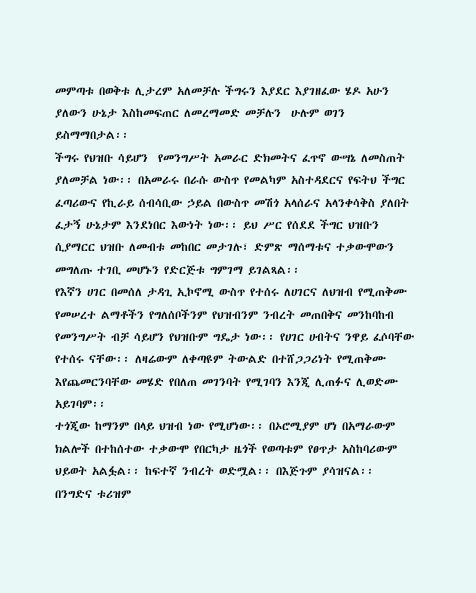መምጣቱ በወቅቱ ሊታረም አለመቻሉ ችግሩን እያደር እያገዘፈው ሄዶ አሁን ያለውን ሁኔታ እስከመፍጠር ለመረማመድ መቻሉን  ሁሉም ወገን ይስማማበታል፡፡
ችግሩ የህዝቡ ሳይሆን  የመንግሥት አመራር ድክመትና ፈጥኖ ውሣኔ ለመስጠት ያለመቻል ነው፡፡ በአመራሩ በራሱ ውስጥ የመልካም አስተዳደርና የፍትህ ችግር ፈጣሪውና የኪራይ ሰብሳቢው ኃይል በውስጥ መሽጎ አላሰራና አላንቀሳቅስ ያለበት ፈታኝ ሁኔታም እንደነበር እውነት ነው፡፡ ይህ ሥር የሰደደ ችግር ህዝቡን ሲያማርር ህዝቡ ለመብቱ መከበር መታገሉ፣ ድምጽ ማሰማቱና ተቃውሞውን መግለጡ ተገቢ መሆኑን የድርጅቱ ግምገማ ይገልጻል፡፡
የእኛን ሀገር በመሰለ ታዳጊ ኢኮኖሚ ውስጥ የተሰሩ ለሀገርና ለህዝብ የሚጠቅሙ የመሠረተ ልማቶችን የግለሰቦችንም የህዝብንም ንብረት መጠበቅና መንከባከብ የመንግሥት ብቻ ሳይሆን የህዝቡም ግዴታ ነው፡፡ የሀገር ሀብትና ንዋይ ፈሶባቸው የተሰሩ ናቸው፡፡ ለዛሬውም ለቀጣዩም ትውልድ በተሸጋጋሪነት የሚጠቅሙ እየጨመርንባቸው መሄድ የበለጠ መገንባት የሚገባን እንጂ ሊጠፉና ሊወድሙ አይገባም፡፡
ተጎጂው ከማንም በላይ ህዝብ ነው የሚሆነው፡፡ በኦሮሚያም ሆነ በአማራውም ክልሎች በተከሰተው ተቃውሞ የበርካታ ዜጎች የወጣቱም የፀጥታ አስከባሪውም ህይወት አልፏል፡፡ ከፍተኛ ንብረት ወድሟል፡፡ በእጅጉም ያሳዝናል፡፡ በንግድና ቱሪዝም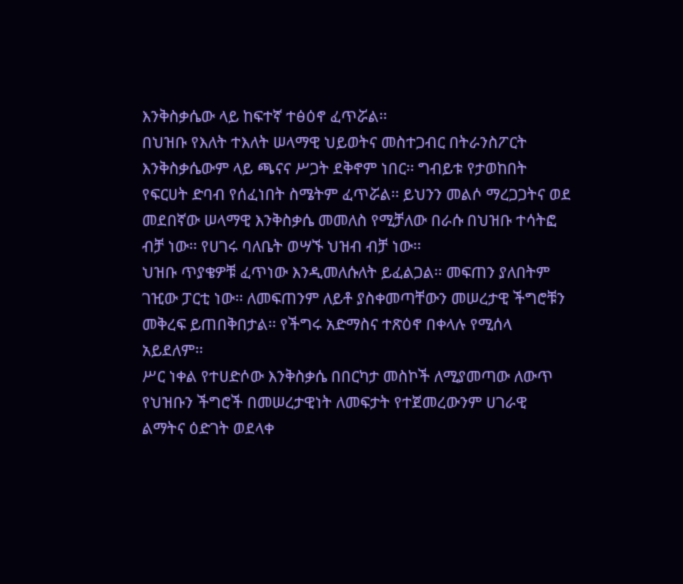እንቅስቃሴው ላይ ከፍተኛ ተፅዕኖ ፈጥሯል፡፡
በህዝቡ የእለት ተእለት ሠላማዊ ህይወትና መስተጋብር በትራንስፖርት እንቅስቃሴውም ላይ ጫናና ሥጋት ደቅኖም ነበር፡፡ ግብይቱ የታወከበት የፍርሀት ድባብ የሰፈነበት ስሜትም ፈጥሯል፡፡ ይህንን መልሶ ማረጋጋትና ወደ መደበኛው ሠላማዊ እንቅስቃሴ መመለስ የሚቻለው በራሱ በህዝቡ ተሳትፎ ብቻ ነው፡፡ የሀገሩ ባለቤት ወሣኙ ህዝብ ብቻ ነው፡፡
ህዝቡ ጥያቄዎቹ ፈጥነው እንዲመለሱለት ይፈልጋል፡፡ መፍጠን ያለበትም ገዢው ፓርቲ ነው፡፡ ለመፍጠንም ለይቶ ያስቀመጣቸውን መሠረታዊ ችግሮቹን መቅረፍ ይጠበቅበታል፡፡ የችግሩ አድማስና ተጽዕኖ በቀላሉ የሚሰላ አይደለም፡፡
ሥር ነቀል የተሀድሶው እንቅስቃሴ በበርካታ መስኮች ለሚያመጣው ለውጥ የህዝቡን ችግሮች በመሠረታዊነት ለመፍታት የተጀመረውንም ሀገራዊ ልማትና ዕድገት ወደላቀ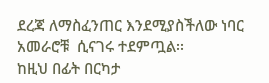ደረጃ ለማስፈንጠር እንደሚያስችለው ነባር አመራሮቹ  ሲናገሩ ተደምጧል፡፡
ከዚህ በፊት በርካታ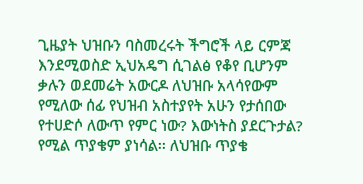ጊዜያት ህዝቡን ባስመረሩት ችግሮች ላይ ርምጃ እንደሚወስድ ኢህአዴግ ሲገልፅ የቆየ ቢሆንም ቃሉን ወደመሬት አውርዶ ለህዝቡ አላሳየውም የሚለው ሰፊ የህዝብ አስተያየት አሁን የታሰበው የተሀድሶ ለውጥ የምር ነው? እውነትስ ያደርጉታል? የሚል ጥያቄም ያነሳል፡፡ ለህዝቡ ጥያቄ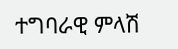ተግባራዊ ምላሽ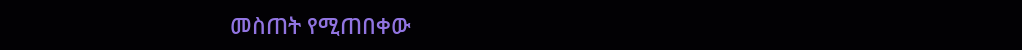መስጠት የሚጠበቀው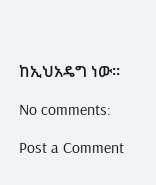ከኢህአዴግ ነው፡፡

No comments:

Post a Comment